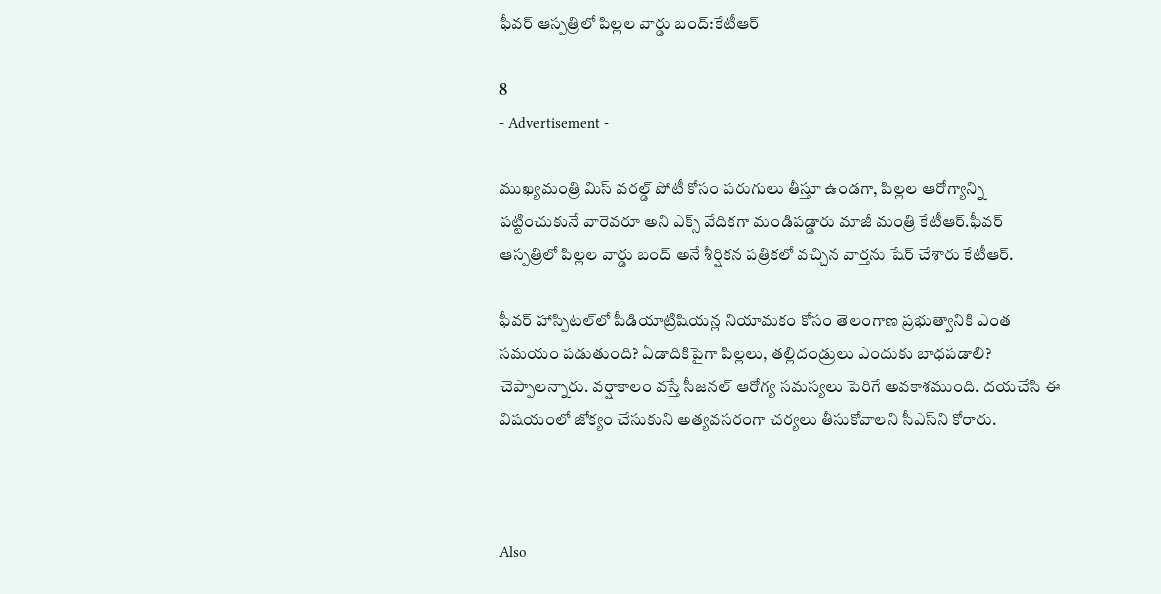ఫీవర్ ఆస్పత్రిలో పిల్లల వార్డు బంద్:కేటీఆర్

8
- Advertisement -

ముఖ్యమంత్రి మిస్ వరల్డ్ పోటీ కోసం పరుగులు తీస్తూ ఉండగా, పిల్లల ఆరోగ్యాన్ని పట్టించుకునే వారెవరూ అని ఎక్స్ వేదికగా మండిపడ్డారు మాజీ మంత్రి కేటీఆర్.ఫీవర్ ఆస్పత్రిలో పిల్లల వార్డు బంద్ అనే శీర్షికన పత్రికలో వచ్చిన వార్తను షేర్ చేశారు కేటీఆర్.

ఫీవర్ హాస్పిటల్‌లో పీడియాట్రిషియన్ల నియామకం కోసం తెలంగాణ ప్రభుత్వానికి ఎంత సమయం పడుతుంది? ఏడాదికిపైగా పిల్లలు, తల్లిదండ్రులు ఎందుకు బాధపడాలి? చెప్పాలన్నారు. వర్షాకాలం వస్తే సీజనల్ ఆరోగ్య సమస్యలు పెరిగే అవకాశముంది. దయచేసి ఈ విషయంలో జోక్యం చేసుకుని అత్యవసరంగా చర్యలు తీసుకోవాలని సీఎస్‌ని కోరారు.



Also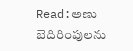Read:అణు బెదిరింపులను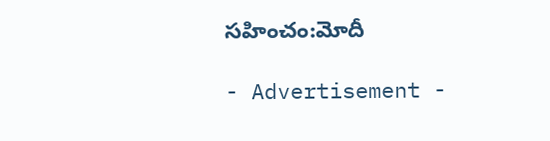సహించం:మోదీ

- Advertisement -